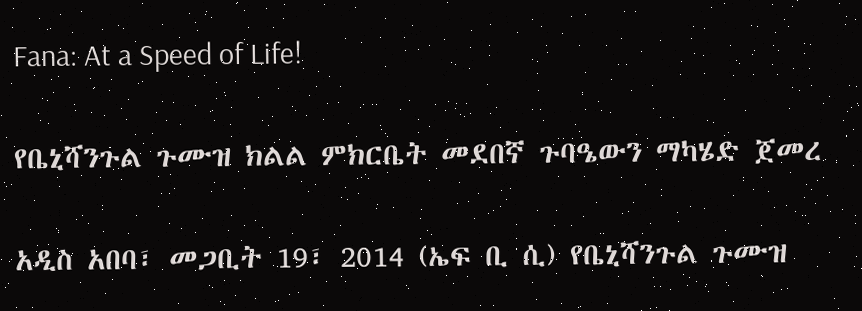Fana: At a Speed of Life!

የቤኒሻንጉል ጉሙዝ ክልል ምክርቤት መደበኛ ጉባዔውን ማካሄድ ጀመረ

አዲስ አበባ፣ መጋቢት 19፣ 2014 (ኤፍ ቢ ሲ) የቤኒሻንጉል ጉሙዝ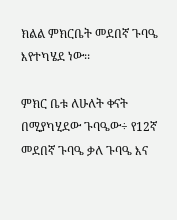ክልል ምክርቤት መደበኛ ጉባዔ እየተካሄደ ነው፡፡

ምክር ቤቱ ለሁለት ቀናት በሚያካሂደው ጉባዔው÷ የ12ኛ መደበኛ ጉባዔ ቃለ ጉባዔ እና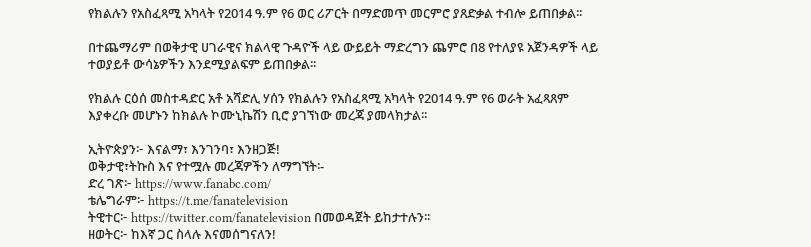የክልሉን የአስፈጻሚ አካላት የ2014 ዓ.ም የ6 ወር ሪፖርት በማድመጥ መርምሮ ያጸድቃል ተብሎ ይጠበቃል፡፡

በተጨማሪም በወቅታዊ ሀገራዊና ክልላዊ ጉዳዮች ላይ ውይይት ማድረግን ጨምሮ በ8 የተለያዩ አጀንዳዎች ላይ ተወያይቶ ውሳኔዎችን እንደሚያልፍም ይጠበቃል፡፡

የክልሉ ርዕሰ መስተዳድር አቶ አሻድሊ ሃሰን የክልሉን የአስፈጻሚ አካላት የ2014 ዓ.ም የ6 ወራት አፈጻጸም እያቀረቡ መሆኑን ከክልሉ ኮሙኒኬሽን ቢሮ ያገኘነው መረጃ ያመላክታል፡፡

ኢትዮጵያን፦ እናልማ፣ እንገንባ፣ እንዘጋጅ!
ወቅታዊ፣ትኩስ እና የተሟሉ መረጃዎችን ለማግኘት፡-
ድረ ገጽ፦ https://www.fanabc.com/
ቴሌግራም፦ https://t.me/fanatelevision
ትዊተር፦ https://twitter.com/fanatelevision በመወዳጀት ይከታተሉን፡፡
ዘወትር፦ ከእኛ ጋር ስላሉ እናመሰግናለን!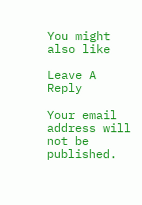You might also like

Leave A Reply

Your email address will not be published.